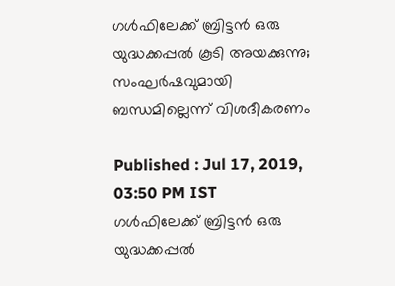ഗള്‍ഫിലേക്ക് ബ്രിട്ടന്‍ ഒരു യുദ്ധക്കപ്പല്‍ കൂടി അയക്കുന്നു; സംഘര്‍ഷവുമായി ബന്ധമില്ലെന്ന് വിശദീകരണം

Published : Jul 17, 2019, 03:50 PM IST
ഗള്‍ഫിലേക്ക് ബ്രിട്ടന്‍ ഒരു യുദ്ധക്കപ്പല്‍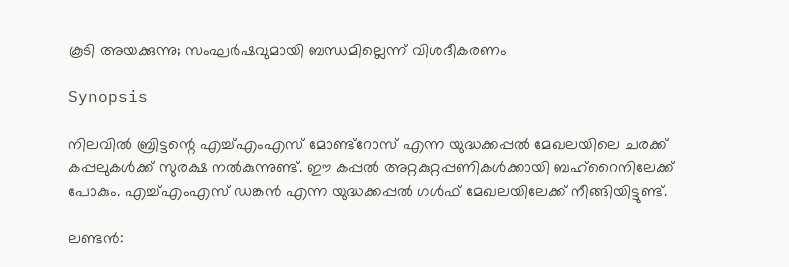കൂടി അയക്കുന്നു; സംഘര്‍ഷവുമായി ബന്ധമില്ലെന്ന് വിശദീകരണം

Synopsis

നിലവില്‍ ബ്രിട്ടന്റെ എച്ച്എംഎസ് മോണ്ട്‍റോസ് എന്ന യുദ്ധക്കപ്പല്‍ മേഖലയിലെ ചരക്ക് കപ്പലുകള്‍ക്ക് സുരക്ഷ നല്‍കുന്നുണ്ട്. ഈ കപ്പല്‍ അറ്റകുറ്റപ്പണികള്‍ക്കായി ബഹ്റൈനിലേക്ക് പോകും. എച്ച്എംഎസ് ഡങ്കന്‍ എന്ന യുദ്ധക്കപ്പല്‍ ഗള്‍ഫ് മേഖലയിലേക്ക് നീങ്ങിയിട്ടുണ്ട്.

ലണ്ടന്‍: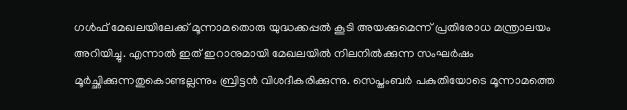ഗള്‍ഫ് മേഖലയിലേക്ക് മൂന്നാമതൊരു യുദ്ധക്കപ്പല്‍ കൂടി അയക്കുമെന്ന് പ്രതിരോധ മന്ത്രാലയം അറിയിച്ചു. എന്നാല്‍ ഇത് ഇറാനുമായി മേഖലയില്‍ നിലനില്‍ക്കുന്ന സംഘര്‍ഷം മൂര്‍ച്ഛിക്കുന്നതുകൊണ്ടല്ലന്നും ബ്രിട്ടന്‍ വിശദീകരിക്കുന്നു. സെപ്തംബര്‍ പകുതിയോടെ മൂന്നാമത്തെ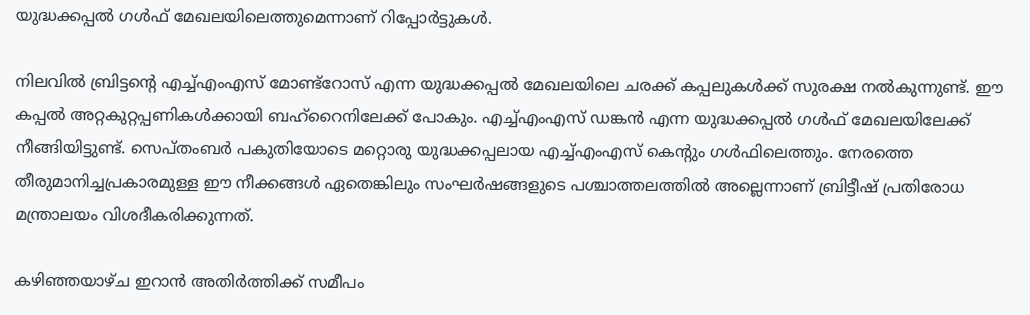യുദ്ധക്കപ്പല്‍ ഗള്‍ഫ് മേഖലയിലെത്തുമെന്നാണ് റിപ്പോര്‍ട്ടുകള്‍.

നിലവില്‍ ബ്രിട്ടന്റെ എച്ച്എംഎസ് മോണ്ട്‍റോസ് എന്ന യുദ്ധക്കപ്പല്‍ മേഖലയിലെ ചരക്ക് കപ്പലുകള്‍ക്ക് സുരക്ഷ നല്‍കുന്നുണ്ട്. ഈ കപ്പല്‍ അറ്റകുറ്റപ്പണികള്‍ക്കായി ബഹ്റൈനിലേക്ക് പോകും. എച്ച്എംഎസ് ഡങ്കന്‍ എന്ന യുദ്ധക്കപ്പല്‍ ഗള്‍ഫ് മേഖലയിലേക്ക് നീങ്ങിയിട്ടുണ്ട്. സെപ്തംബര്‍ പകുതിയോടെ മറ്റൊരു യുദ്ധക്കപ്പലായ എച്ച്എംഎസ് കെന്റും ഗള്‍ഫിലെത്തും. നേരത്തെ തീരുമാനിച്ചപ്രകാരമുള്ള ഈ നീക്കങ്ങള്‍ ഏതെങ്കിലും സംഘര്‍ഷങ്ങളുടെ പശ്ചാത്തലത്തില്‍ അല്ലെന്നാണ് ബ്രിട്ടീഷ് പ്രതിരോധ മന്ത്രാലയം വിശദീകരിക്കുന്നത്.

കഴിഞ്ഞയാഴ്ച ഇറാന്‍ അതിര്‍ത്തിക്ക് സമീപം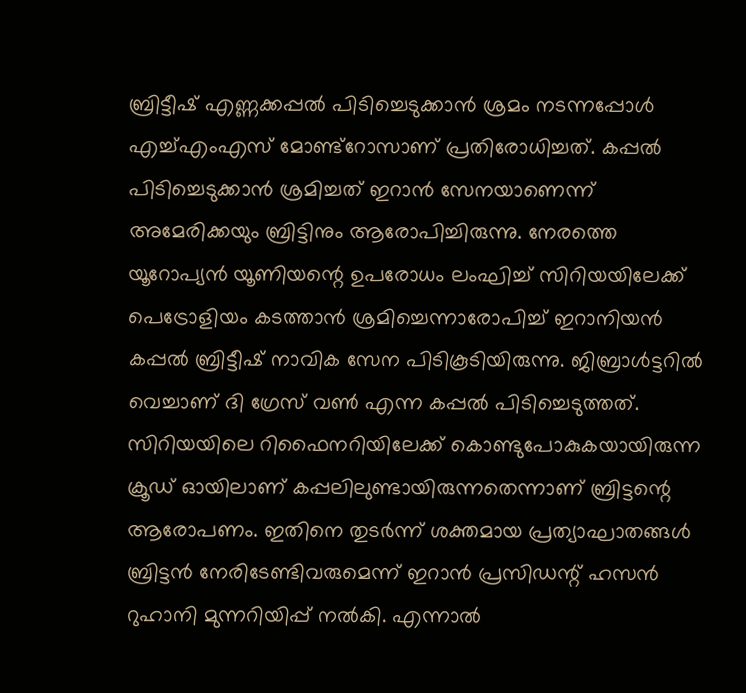ബ്രിട്ടീഷ് എണ്ണക്കപ്പല്‍ പിടിച്ചെടുക്കാന്‍ ശ്രമം നടന്നപ്പോള്‍ എച്ച്എംഎസ് മോണ്ട്റോസാണ് പ്രതിരോധിച്ചത്. കപ്പല്‍ പിടിച്ചെടുക്കാന്‍ ശ്രമിച്ചത് ഇറാന്‍ സേനയാണെന്ന് അമേരിക്കയും ബ്രിട്ടിനും ആരോപിച്ചിരുന്നു. നേരത്തെ യൂറോപ്യന്‍ യൂണിയന്റെ ഉപരോധം ലംഘിച്ച് സിറിയയിലേക്ക് പെട്രോളിയം കടത്താന്‍ ശ്രമിച്ചെന്നാരോപിച്ച് ഇറാനിയന്‍ കപ്പല്‍ ബ്രിട്ടീഷ് നാവിക സേന പിടികൂടിയിരുന്നു. ജിബ്രാള്‍ട്ടറില്‍ വെച്ചാണ് ദി ഗ്രേസ് വണ്‍ എന്ന കപ്പല്‍ പിടിച്ചെടുത്തത്. സിറിയയിലെ റിഫൈനറിയിലേക്ക് കൊണ്ടുപോകുകയായിരുന്ന ക്രൂഡ് ഓയിലാണ് കപ്പലിലുണ്ടായിരുന്നതെന്നാണ് ബ്രിട്ടന്റെ ആരോപണം. ഇതിനെ തുടര്‍ന്ന് ശക്തമായ പ്രത്യാഘാതങ്ങള്‍ ബ്രിട്ടന്‍ നേരിടേണ്ടിവരുമെന്ന് ഇറാന്‍ പ്രസിഡന്റ് ഹസന്‍ റുഹാനി മുന്നറിയിപ്പ് നല്‍കി. എന്നാല്‍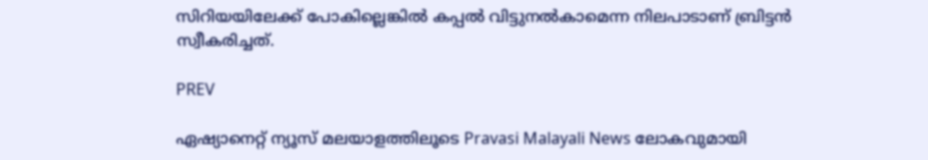സിറിയയിലേക്ക് പോകില്ലെങ്കില്‍ കപ്പല്‍ വിട്ടുനല്‍കാമെന്ന നിലപാടാണ് ബ്രിട്ടന്‍ സ്വീകരിച്ചത്.

PREV

ഏഷ്യാനെറ്റ് ന്യൂസ് മലയാളത്തിലൂടെ Pravasi Malayali News ലോകവുമായി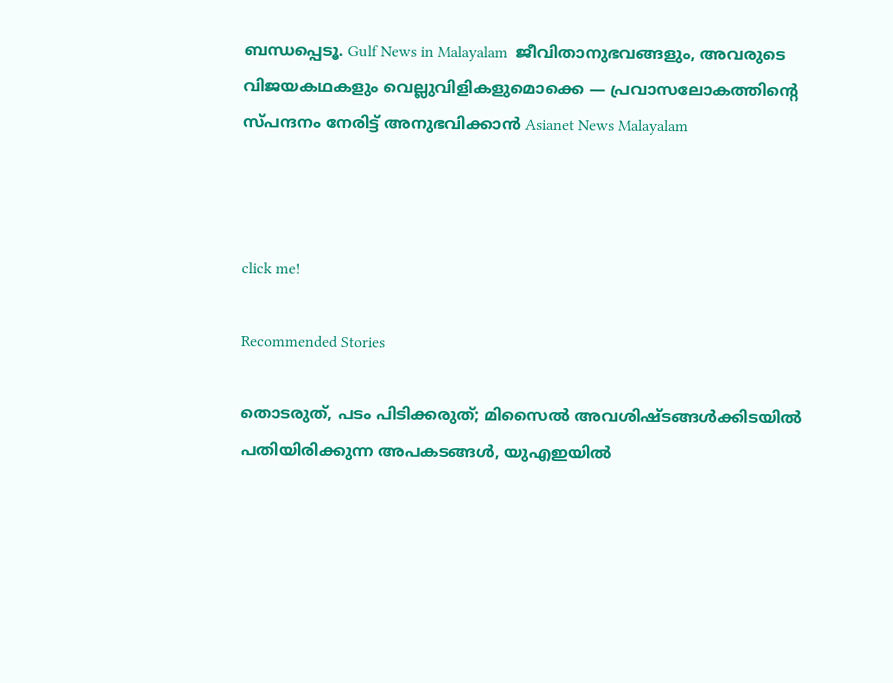ബന്ധപ്പെടൂ. Gulf News in Malayalam  ജീവിതാനുഭവങ്ങളും, അവരുടെ വിജയകഥകളും വെല്ലുവിളികളുമൊക്കെ — പ്രവാസലോകത്തിന്റെ സ്പന്ദനം നേരിട്ട് അനുഭവിക്കാൻ Asianet News Malayalam



click me!

Recommended Stories

തൊടരുത്, പടം പിടിക്കരുത്; മിസൈൽ അവശിഷ്ടങ്ങൾക്കിടയിൽ പതിയിരിക്കുന്ന അപകടങ്ങൾ, യുഎഇയിൽ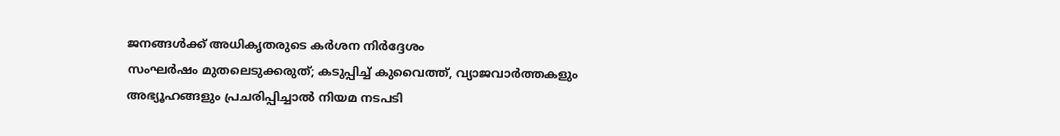ജനങ്ങൾക്ക് അധികൃതരുടെ കർശന നിർദ്ദേശം
സംഘർഷം മുതലെടുക്കരുത്; കടുപ്പിച്ച് കുവൈത്ത്, വ്യാജവാർത്തകളും അഭ്യൂഹങ്ങളും പ്രചരിപ്പിച്ചാൽ നിയമ നടപടി